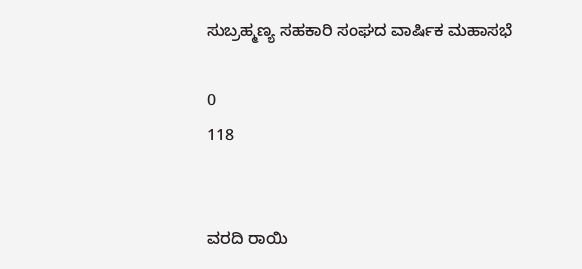ಸುಬ್ರಹ್ಮಣ್ಯ ಸಹಕಾರಿ ಸಂಘದ ವಾರ್ಷಿಕ ಮಹಾಸಭೆ

0
118


ವರದಿ ರಾಯಿ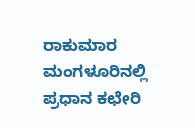ರಾಕುಮಾರ
ಮಂಗಳೂರಿನಲ್ಲಿ ಪ್ರಧಾನ ಕಛೇರಿ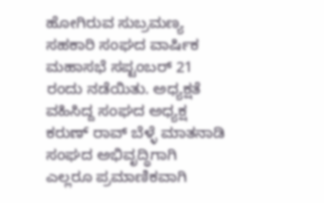ಹೋಗಿರುವ ಸುಬ್ರಮಣ್ಯ ಸಹಕಾರಿ ಸಂಘದ ವಾರ್ಷಿಕ ಮಹಾಸಭೆ ಸಪ್ಟಂಬರ್ 21 ರಂದು ನಡೆಯಿತು. ಅಧ್ಯಕ್ಷತೆ ವಹಿಸಿದ್ದ ಸಂಘದ ಅಧ್ಯಕ್ಷ ಕರುಣ್ ರಾವ್ ಬೆಳ್ಳೆ ಮಾತನಾಡಿ ಸಂಘದ ಅಭಿವೃದ್ಧಿಗಾಗಿ ಎಲ್ಲರೂ ಪ್ರಮಾಣಿಕವಾಗಿ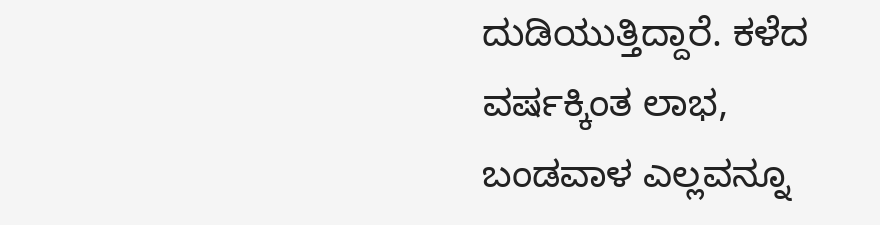ದುಡಿಯುತ್ತಿದ್ದಾರೆ. ಕಳೆದ ವರ್ಷಕ್ಕಿಂತ ಲಾಭ, ಬಂಡವಾಳ ಎಲ್ಲವನ್ನೂ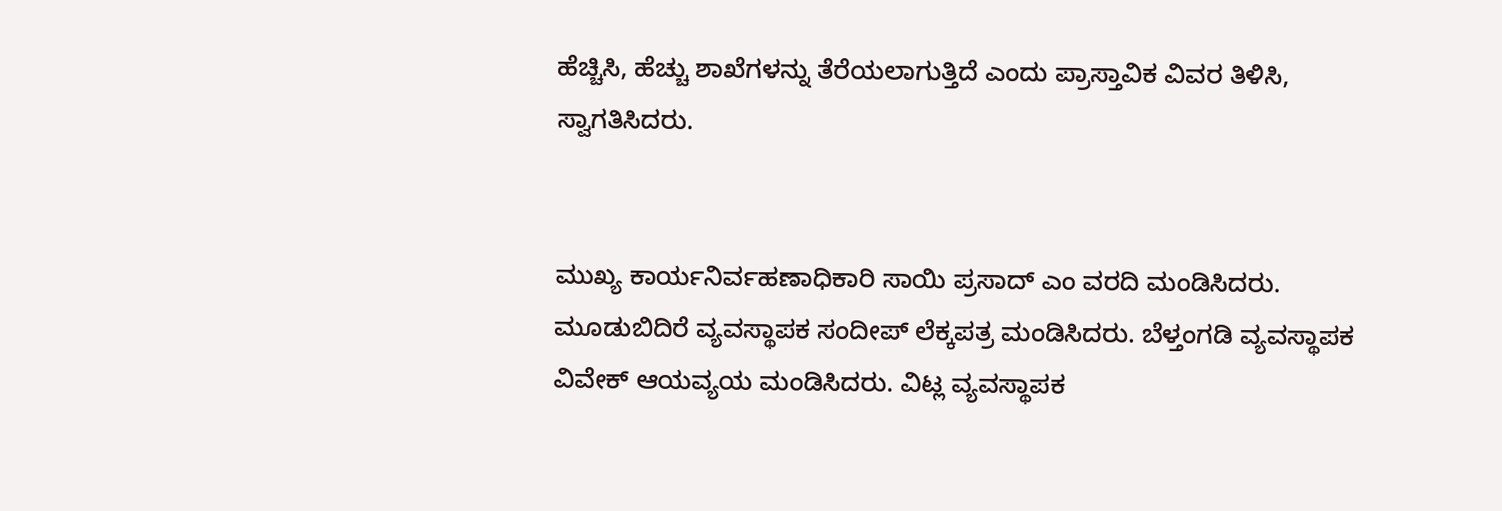ಹೆಚ್ಚಿಸಿ, ಹೆಚ್ಚು ಶಾಖೆಗಳನ್ನು ತೆರೆಯಲಾಗುತ್ತಿದೆ ಎಂದು ಪ್ರಾಸ್ತಾವಿಕ ವಿವರ ತಿಳಿಸಿ, ಸ್ವಾಗತಿಸಿದರು.


ಮುಖ್ಯ ಕಾರ್ಯನಿರ್ವಹಣಾಧಿಕಾರಿ ಸಾಯಿ ಪ್ರಸಾದ್ ಎಂ ವರದಿ ಮಂಡಿಸಿದರು. ಮೂಡುಬಿದಿರೆ ವ್ಯವಸ್ಥಾಪಕ ಸಂದೀಪ್ ಲೆಕ್ಕಪತ್ರ ಮಂಡಿಸಿದರು. ಬೆಳ್ತಂಗಡಿ ವ್ಯವಸ್ಥಾಪಕ ವಿವೇಕ್ ಆಯವ್ಯಯ ಮಂಡಿಸಿದರು. ವಿಟ್ಲ ವ್ಯವಸ್ಥಾಪಕ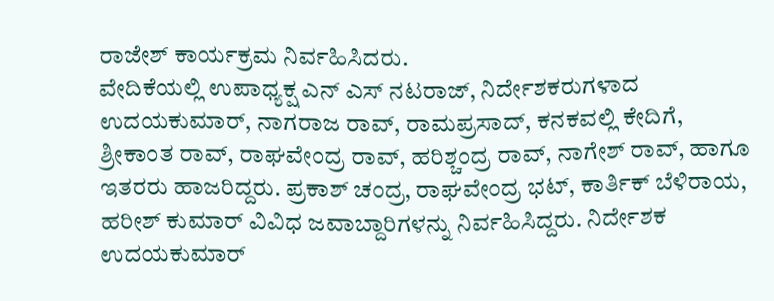ರಾಜೇಶ್ ಕಾರ್ಯಕ್ರಮ ನಿರ್ವಹಿಸಿದರು.
ವೇದಿಕೆಯಲ್ಲಿ ಉಪಾಧ್ಯಕ್ಷ ಎನ್ ಎಸ್ ನಟರಾಜ್, ನಿರ್ದೇಶಕರುಗಳಾದ ಉದಯಕುಮಾರ್, ನಾಗರಾಜ ರಾವ್, ರಾಮಪ್ರಸಾದ್, ಕನಕವಲ್ಲಿ ಕೇದಿಗೆ, ಶ್ರೀಕಾಂತ ರಾವ್, ರಾಘವೇಂದ್ರ ರಾವ್, ಹರಿಶ್ಚಂದ್ರ ರಾವ್, ನಾಗೇಶ್ ರಾವ್, ಹಾಗೂ ಇತರರು ಹಾಜರಿದ್ದರು. ಪ್ರಕಾಶ್ ಚಂದ್ರ, ರಾಘವೇಂದ್ರ ಭಟ್, ಕಾರ್ತಿಕ್ ಬೆಳಿರಾಯ, ಹರೀಶ್ ಕುಮಾರ್ ವಿವಿಧ ಜವಾಬ್ದಾರಿಗಳನ್ನು ನಿರ್ವಹಿಸಿದ್ದರು. ನಿರ್ದೇಶಕ ಉದಯಕುಮಾರ್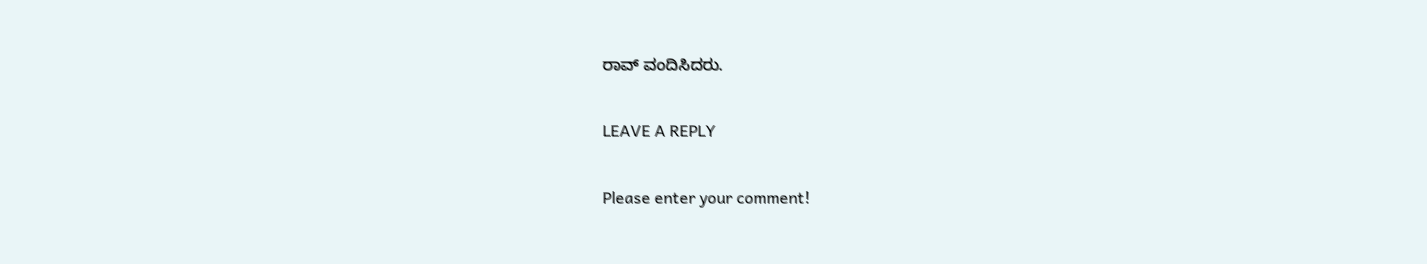ರಾವ್ ವಂದಿಸಿದರು.

LEAVE A REPLY

Please enter your comment!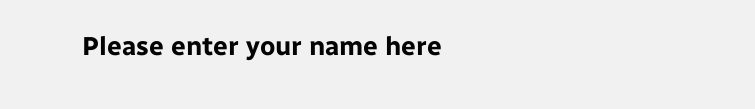Please enter your name here